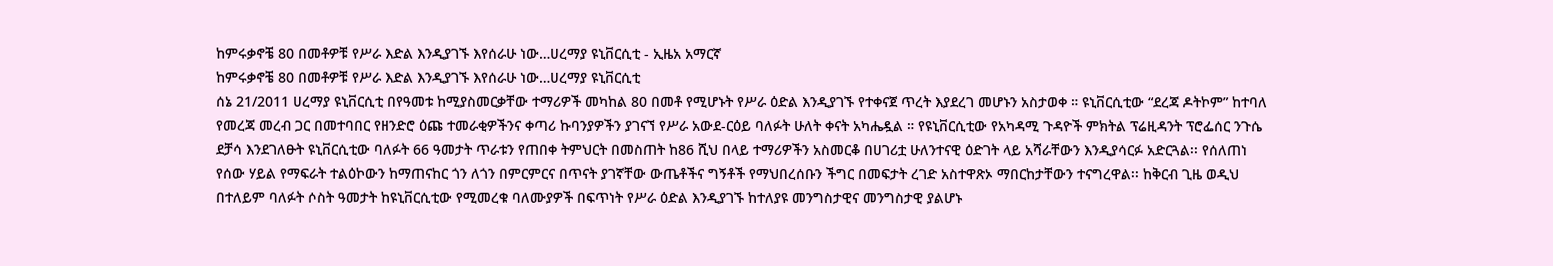ከምሩቃኖቼ 80 በመቶዎቹ የሥራ እድል እንዲያገኙ እየሰራሁ ነው…ሀረማያ ዩኒቨርሲቲ - ኢዜአ አማርኛ
ከምሩቃኖቼ 80 በመቶዎቹ የሥራ እድል እንዲያገኙ እየሰራሁ ነው…ሀረማያ ዩኒቨርሲቲ
ሰኔ 21/2011 ሀረማያ ዩኒቨርሲቲ በየዓመቱ ከሚያስመርቃቸው ተማሪዎች መካከል 80 በመቶ የሚሆኑት የሥራ ዕድል እንዲያገኙ የተቀናጀ ጥረት እያደረገ መሆኑን አስታወቀ ። ዩኒቨርሲቲው “ደረጃ ዶትኮም” ከተባለ የመረጃ መረብ ጋር በመተባበር የዘንድሮ ዕጩ ተመራቂዎችንና ቀጣሪ ኩባንያዎችን ያገናኘ የሥራ አውደ-ርዕይ ባለፉት ሁለት ቀናት አካሔዷል ። የዩኒቨርሲቲው የአካዳሚ ጉዳዮች ምክትል ፕሬዚዳንት ፕሮፌሰር ንጉሴ ደቻሳ እንደገለፁት ዩኒቨርሲቲው ባለፉት 66 ዓመታት ጥራቱን የጠበቀ ትምህርት በመስጠት ከ86 ሺህ በላይ ተማሪዎችን አስመርቆ በሀገሪቷ ሁለንተናዊ ዕድገት ላይ አሻራቸውን እንዲያሳርፉ አድርጓል፡፡ የሰለጠነ የሰው ሃይል የማፍራት ተልዕኮውን ከማጠናከር ጎን ለጎን በምርምርና በጥናት ያገኛቸው ውጤቶችና ግኝቶች የማህበረሰቡን ችግር በመፍታት ረገድ አስተዋጽኦ ማበርከታቸውን ተናግረዋል፡፡ ከቅርብ ጊዜ ወዲህ በተለይም ባለፉት ሶስት ዓመታት ከዩኒቨርሲቲው የሚመረቁ ባለሙያዎች በፍጥነት የሥራ ዕድል እንዲያገኙ ከተለያዩ መንግስታዊና መንግስታዊ ያልሆኑ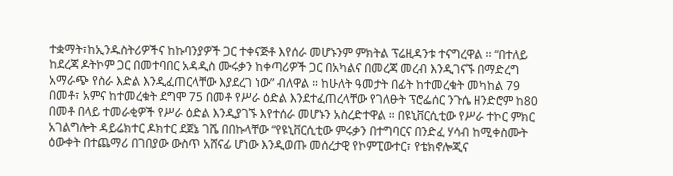ተቋማት፣ከኢንዱስትሪዎችና ከኩባንያዎች ጋር ተቀናጅቶ እየሰራ መሆኑንም ምክትል ፕሬዚዳንቱ ተናግረዋል ፡፡ “በተለይ ከደረጃ ዶትኮም ጋር በመተባበር አዳዲስ ሙሩቃን ከቀጣሪዎች ጋር በአካልና በመረጃ መረብ እንዲገናኙ በማድረግ አማራጭ የስራ እድል እንዲፈጠርላቸው እያደረገ ነው” ብለዋል ። ከሁለት ዓመታት በፊት ከተመረቁት መካከል 79 በመቶ፣ አምና ከተመረቁት ደግሞ 75 በመቶ የሥራ ዕድል እንደተፈጠረላቸው የገለፁት ፕሮፌሰር ንጉሴ ዘንድሮም ከ80 በመቶ በላይ ተመራቂዎች የሥራ ዕድል እንዲያገኙ እየተሰራ መሆኑን አስረድተዋል ። በዩኒቨርሲቲው የሥራ ተኮር ምክር አገልግሎት ዳይሬክተር ዶክተር ደጀኔ ገሼ በበኩላቸው “የዩኒቨርሲቲው ምሩቃን በተግባርና በንድፈ ሃሳብ ከሚቀስሙት ዕውቀት በተጨማሪ በገበያው ውስጥ አሸናፊ ሆነው እንዲወጡ መሰረታዊ የኮምፒውተር፣ የቴክኖሎጂና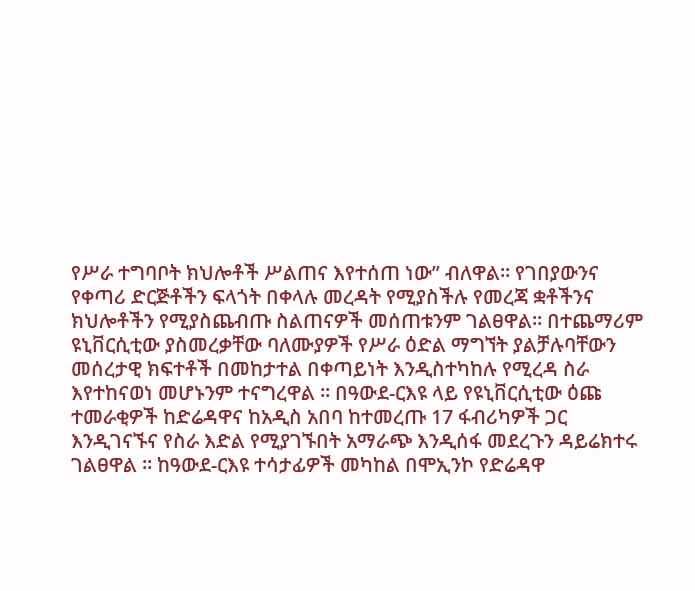የሥራ ተግባቦት ክህሎቶች ሥልጠና እየተሰጠ ነው” ብለዋል፡፡ የገበያውንና የቀጣሪ ድርጅቶችን ፍላጎት በቀላሉ መረዳት የሚያስችሉ የመረጃ ቋቶችንና ክህሎቶችን የሚያስጨብጡ ስልጠናዎች መሰጠቱንም ገልፀዋል፡፡ በተጨማሪም ዩኒቨርሲቲው ያስመረቃቸው ባለሙያዎች የሥራ ዕድል ማግኘት ያልቻሉባቸውን መሰረታዊ ክፍተቶች በመከታተል በቀጣይነት እንዲስተካከሉ የሚረዳ ስራ እየተከናወነ መሆኑንም ተናግረዋል ። በዓውደ-ርእዩ ላይ የዩኒቨርሲቲው ዕጩ ተመራቂዎች ከድሬዳዋና ከአዲስ አበባ ከተመረጡ 17 ፋብሪካዎች ጋር እንዲገናኙና የስራ እድል የሚያገኙበት አማራጭ እንዲሰፋ መደረጉን ዳይሬክተሩ ገልፀዋል ። ከዓውደ-ርእዩ ተሳታፊዎች መካከል በሞኢንኮ የድሬዳዋ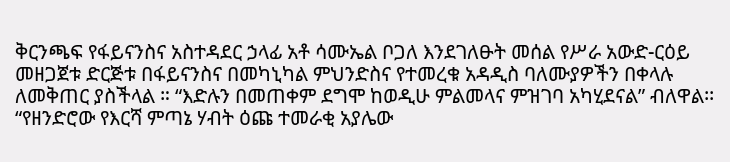ቅርንጫፍ የፋይናንስና አስተዳደር ኃላፊ አቶ ሳሙኤል ቦጋለ እንደገለፁት መሰል የሥራ አውድ-ርዕይ መዘጋጀቱ ድርጅቱ በፋይናንስና በመካኒካል ምህንድስና የተመረቁ አዳዲስ ባለሙያዎችን በቀላሉ ለመቅጠር ያስችላል ። “እድሉን በመጠቀም ደግሞ ከወዲሁ ምልመላና ምዝገባ አካሂደናል” ብለዋል፡፡ “የዘንድሮው የእርሻ ምጣኔ ሃብት ዕጩ ተመራቂ አያሌው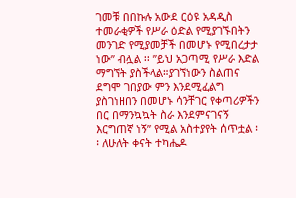ገመቹ በበኩሉ አውደ ርዕዩ አዳዲስ ተመራቂዎች የሥራ ዕድል የሚያገኙበትን መንገድ የሚያመቻች በመሆኑ የሚበረታታ ነው” ብሏል ፡፡ ”ይህ አጋጣሚ የሥራ እድል ማግኘት ያስችላል።ያገኘነውን ስልጠና ደግሞ ገበያው ምን እንደሚፈልግ ያስገነዘበን በመሆኑ ሳንቸገር የቀጣሪዎችን በር በማንኳኳት ስራ እንደምናገናኝ እርግጠኛ ነኝ” የሚል አስተያየት ሰጥቷል ፡፡ ለሁለት ቀናት ተካሔዶ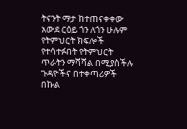ትናንት ማታ ከተጠናቀቀው አውደ ርዕይ ጎን ለጎን ሁሉም የትምህርት ክፍሎች የተሳተፉበት የትምህርት ጥራትን ማሻሻል በሚያስችሉ ጉዳዮችና በተቀጣሪዎች በኩል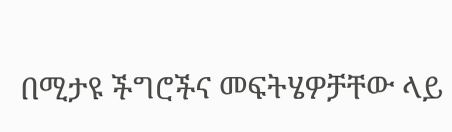በሚታዩ ችግሮችና መፍትሄዎቻቸው ላይ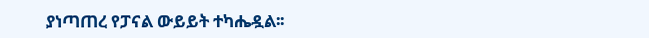ያነጣጠረ የፓናል ውይይት ተካሔዷል፡፡